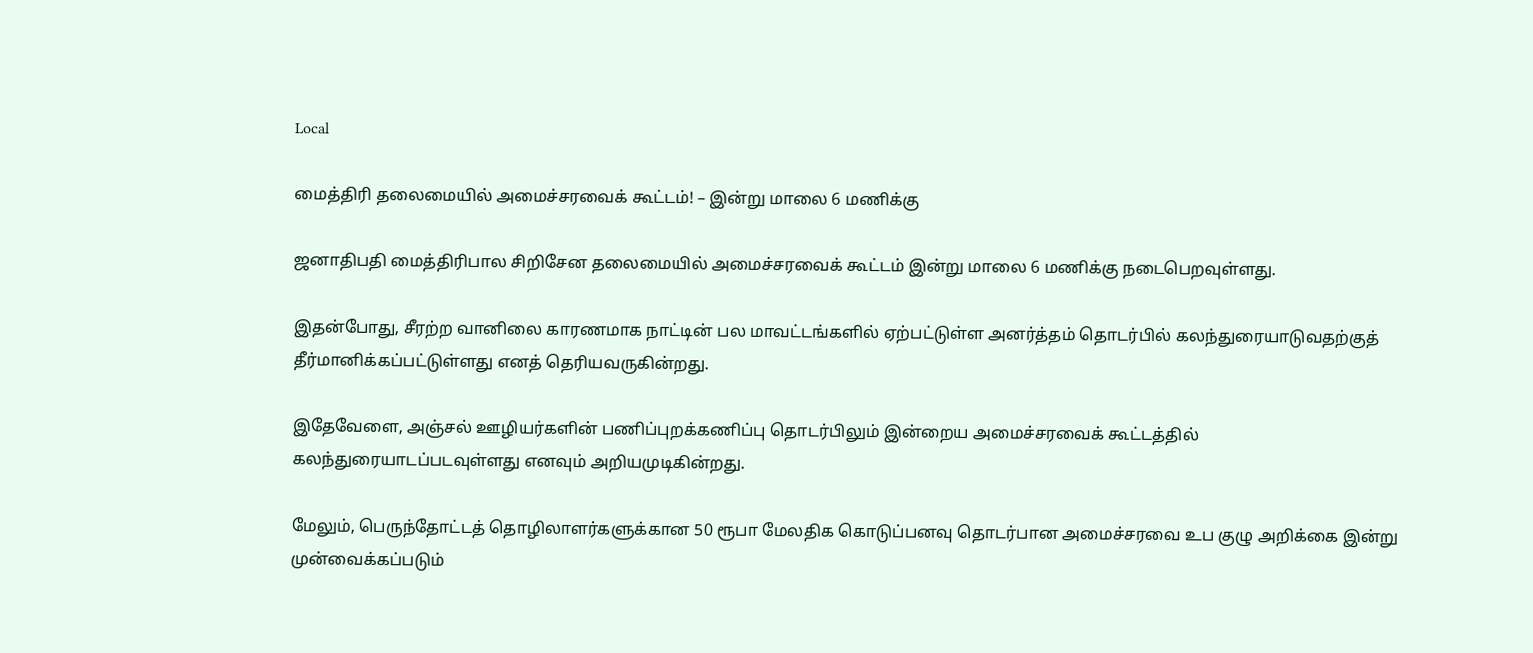Local

மைத்திரி தலைமையில் அமைச்சரவைக் கூட்டம்! – இன்று மாலை 6 மணிக்கு

ஜனாதிபதி மைத்திரிபால சிறிசேன தலைமையில் அமைச்சரவைக் கூட்டம் இன்று மாலை 6 மணிக்கு நடைபெறவுள்ளது.

இதன்போது, சீரற்ற வானிலை காரணமாக நாட்டின் பல மாவட்டங்களில் ஏற்பட்டுள்ள அனர்த்தம் தொடர்பில் கலந்துரையாடுவதற்குத் தீர்மானிக்கப்பட்டுள்ளது எனத் தெரியவருகின்றது.

இதேவேளை, அஞ்சல் ஊழியர்களின் பணிப்புறக்கணிப்பு தொடர்பிலும் இன்றைய அமைச்சரவைக் கூட்டத்தில் கலந்துரையாடப்படவுள்ளது எனவும் அறியமுடிகின்றது.

மேலும், பெருந்தோட்டத் தொழிலாளர்களுக்கான 50 ரூபா மேலதிக கொடுப்பனவு தொடர்பான அமைச்சரவை உப குழு அறிக்கை இன்று முன்வைக்கப்படும்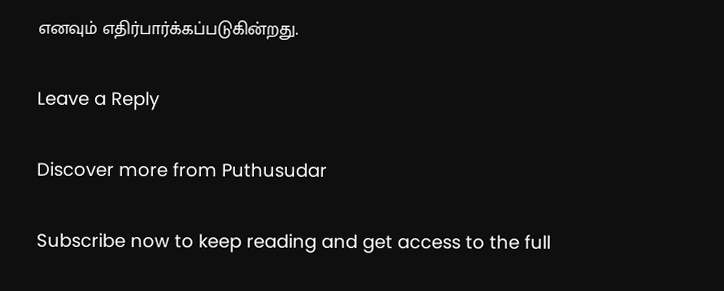எனவும் எதிர்பார்க்கப்படுகின்றது.

Leave a Reply

Discover more from Puthusudar

Subscribe now to keep reading and get access to the full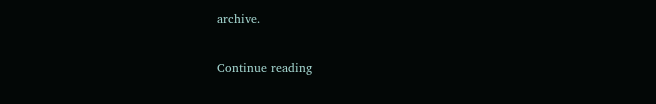archive.

Continue reading